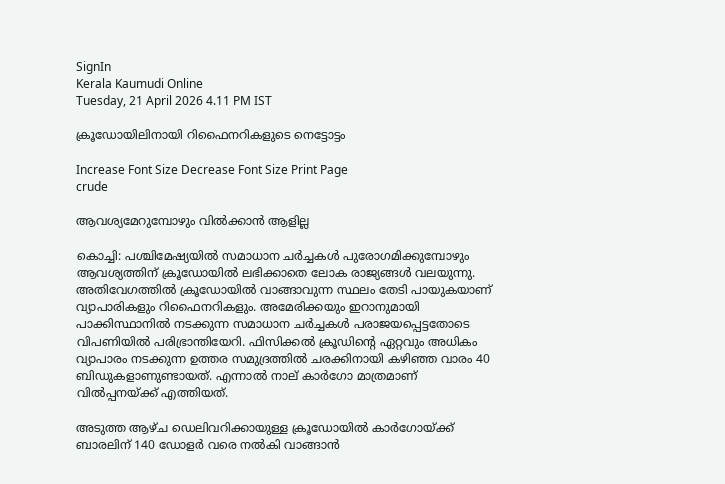SignIn
Kerala Kaumudi Online
Tuesday, 21 April 2026 4.11 PM IST

ക്രൂഡോയിലിനായി റിഫൈനറികളുടെ നെട്ടോട്ടം

Increase Font Size Decrease Font Size Print Page
crude

ആവശ്യമേറുമ്പോഴും വിൽക്കാൻ ആളില്ല

കൊച്ചി: പശ്ചിമേഷ്യയിൽ സമാധാന ചർച്ചകൾ പുരോഗമിക്കുമ്പോഴും ആവശ്യത്തിന് ക്രൂഡോയിൽ ലഭിക്കാതെ ലോക രാജ്യങ്ങൾ വലയുന്നു. അതിവേഗത്തിൽ ക്രൂഡോയിൽ വാങ്ങാവുന്ന സ്ഥലം തേടി പായുകയാണ് വ്യാപാരികളും റിഫൈനറികളും. അമേരിക്കയും ഇറാനുമായി പാക്കിസ്ഥാനിൽ നടക്കുന്ന സമാധാന ചർച്ചകൾ പരാജയപ്പെട്ടതോടെ വിപണിയിൽ പരിഭ്രാന്തിയേറി. ഫിസിക്കൽ ക്രൂഡിന്റെ ഏറ്റവും അധികം വ്യാപാരം നടക്കുന്ന ഉത്തര സമുദ്രത്തിൽ ചരക്കിനായി കഴിഞ്ഞ വാരം 40 ബിഡുകളാണുണ്ടായത്. എന്നാൽ നാല് കാർഗോ മാത്രമാണ് വിൽപ്പനയ്ക്ക് എത്തിയത്.

അടുത്ത ആഴ്ച ഡെലിവറിക്കായുള്ള ക്രൂഡോയിൽ കാർഗോയ്ക്ക് ബാരലിന് 140 ഡോളർ വരെ നൽകി വാങ്ങാൻ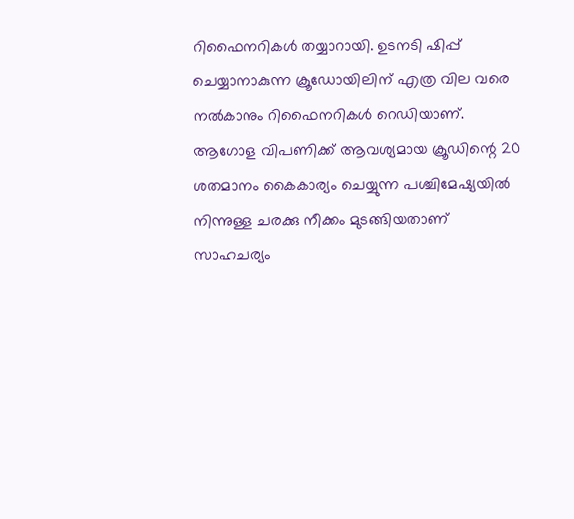റിഫൈനറികൾ തയ്യാറായി. ഉടനടി ഷിപ്പ് ചെയ്യാനാകുന്ന ക്രൂഡോയിലിന് എത്ര വില വരെ നൽകാനും റിഫൈനറികൾ റെഡിയാണ്. ആഗോള വിപണിക്ക് ആവശ്യമായ ക്രൂഡിന്റെ 20 ശതമാനം കൈകാര്യം ചെയ്യുന്ന പശ്ചിമേഷ്യയിൽ നിന്നുള്ള ചരക്കു നീക്കം മുടങ്ങിയതാണ് സാഹചര്യം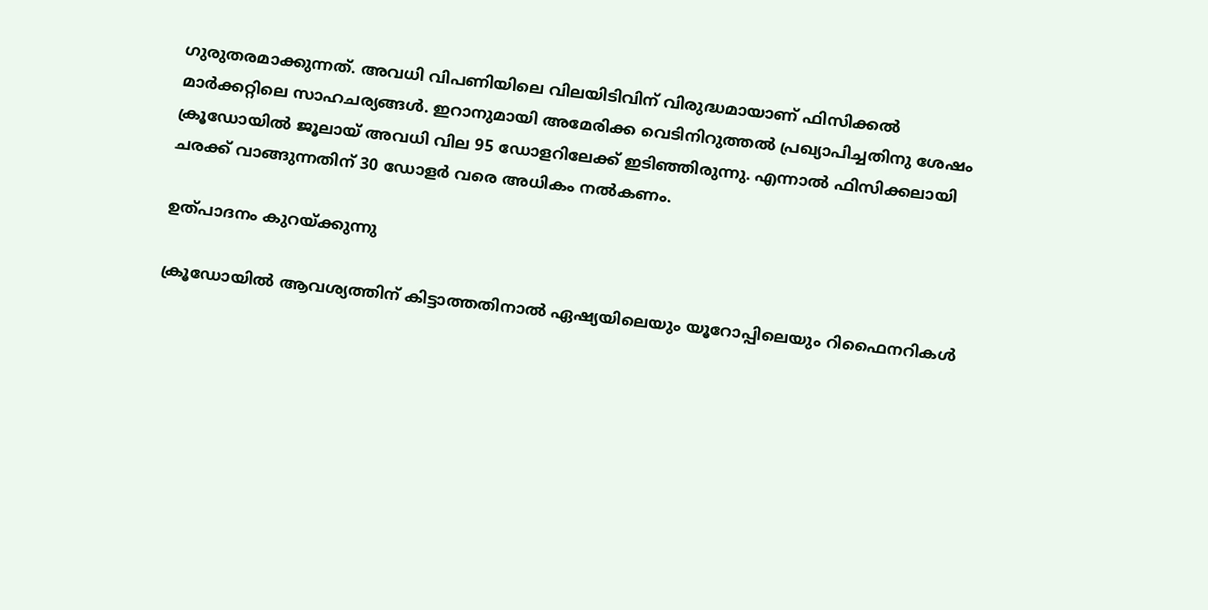ഗുരുതരമാക്കുന്നത്. അവധി വിപണിയിലെ വിലയിടിവിന് വിരുദ്ധമായാണ് ഫിസിക്കൽ മാർക്കറ്റിലെ സാഹചര്യങ്ങൾ. ഇറാനുമായി അമേരിക്ക വെടിനിറുത്തൽ പ്രഖ്യാപിച്ചതിനു ശേഷം ക്രൂഡോയിൽ ജൂലായ് അവധി വില 95 ഡോളറിലേക്ക് ഇടിഞ്ഞിരുന്നു. എന്നാൽ ഫിസിക്കലായി ചരക്ക് വാങ്ങുന്നതിന് 30 ഡോളർ വരെ അധികം നൽകണം.

ഉത്പാദനം കുറയ്ക്കുന്നു

ക്രൂഡോയിൽ ആവശ്യത്തിന് കിട്ടാത്തതിനാൽ ഏഷ്യയിലെയും യൂറോപ്പിലെയും റിഫൈനറികൾ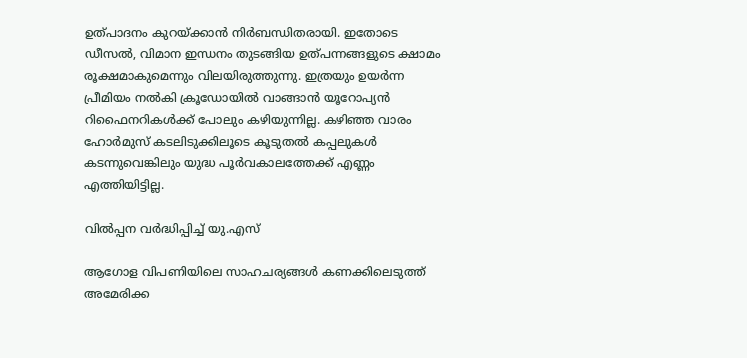ഉത്പാദനം കുറയ്ക്കാൻ നിർബന്ധിതരായി. ഇതോടെ ഡീസൽ, വിമാന ഇന്ധനം തുടങ്ങിയ ഉത്പന്നങ്ങളുടെ ക്ഷാമം രൂക്ഷമാകുമെന്നും വിലയിരുത്തുന്നു. ഇത്രയും ഉയർന്ന പ്രീമിയം നൽകി ക്രൂഡോയിൽ വാങ്ങാൻ യൂറോപ്യൻ റിഫൈനറികൾക്ക് പോലും കഴിയുന്നില്ല. കഴിഞ്ഞ വാരം ഹോർമുസ് കടലിടുക്കിലൂടെ കൂടുതൽ കപ്പലുകൾ കടന്നുവെങ്കിലും യുദ്ധ പൂർവകാലത്തേക്ക് എണ്ണം എത്തിയിട്ടില്ല.

വിൽപ്പന വർദ്ധിപ്പിച്ച് യു.എസ്

ആഗോള വിപണിയിലെ സാഹചര്യങ്ങൾ കണക്കിലെടുത്ത് അമേരിക്ക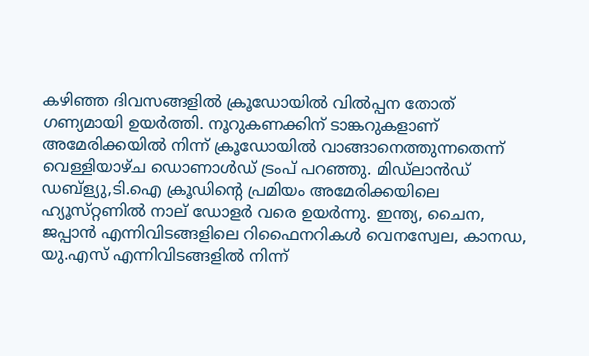കഴിഞ്ഞ ദിവസങ്ങളിൽ ക്രൂഡോയിൽ വിൽപ്പന തോത് ഗണ്യമായി ഉയർത്തി. നൂറുകണക്കിന് ടാങ്കറുകളാണ് അമേരിക്കയിൽ നിന്ന് ക്രൂഡോയിൽ വാങ്ങാനെത്തുന്നതെന്ന് വെള്ളിയാഴ്ച ഡൊണാൾഡ് ട്രംപ് പറഞ്ഞു. മിഡ്ലാൻഡ് ഡബ്‌ള്യു,ടി.ഐ ക്രൂഡിന്റെ പ്രമിയം അമേരിക്കയിലെ ഹ്യൂസ്‌റ്റണിൽ നാല് ഡോളർ വരെ ഉയർന്നു. ഇന്ത്യ, ചൈന, ജപ്പാൻ എന്നിവിടങ്ങളിലെ റിഫൈനറികൾ വെനസ്വേല, കാനഡ, യു.എസ് എന്നിവിടങ്ങളിൽ നിന്ന്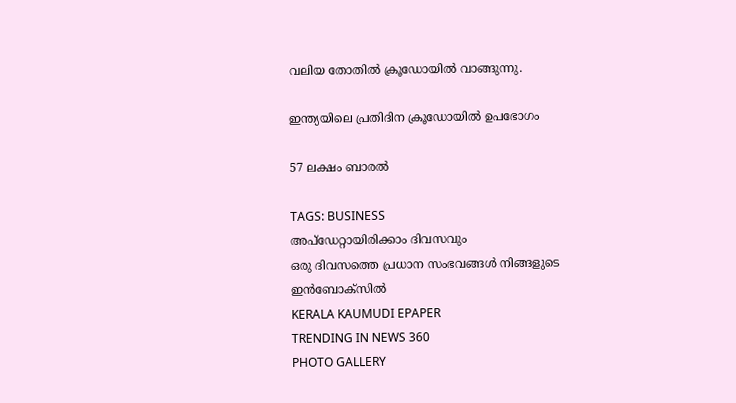വലിയ തോതിൽ ക്രൂഡോയിൽ വാങ്ങുന്നു.

ഇന്ത്യയിലെ പ്രതിദിന ക്രൂഡോയിൽ ഉപഭോഗം

57 ലക്ഷം ബാരൽ

TAGS: BUSINESS
അപ്ഡേറ്റായിരിക്കാം ദിവസവും
ഒരു ദിവസത്തെ പ്രധാന സംഭവങ്ങൾ നിങ്ങളുടെ ഇൻബോക്സിൽ
KERALA KAUMUDI EPAPER
TRENDING IN NEWS 360
PHOTO GALLERY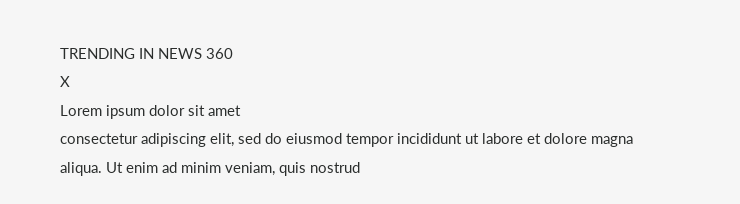TRENDING IN NEWS 360
X
Lorem ipsum dolor sit amet
consectetur adipiscing elit, sed do eiusmod tempor incididunt ut labore et dolore magna aliqua. Ut enim ad minim veniam, quis nostrud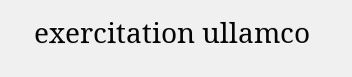exercitation ullamco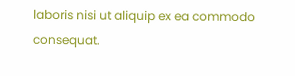laboris nisi ut aliquip ex ea commodo consequat.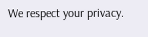We respect your privacy.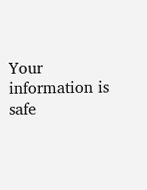Your information is safe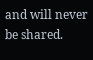and will never be shared.